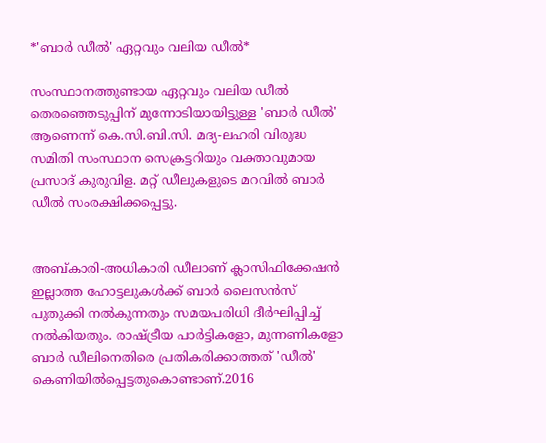*'ബാര്‍ ഡീല്‍' ഏറ്റവും വലിയ ഡീല്‍*

സംസ്ഥാനത്തുണ്ടായ ഏറ്റവും വലിയ ഡീല്‍ തെരഞ്ഞെടുപ്പിന് മുന്നോടിയായിട്ടുള്ള 'ബാര്‍ ഡീല്‍' ആണെന്ന് കെ.സി.ബി.സി. മദ്യ-ലഹരി വിരുദ്ധ സമിതി സംസ്ഥാന സെക്രട്ടറിയും വക്താവുമായ പ്രസാദ് കുരുവിള. മറ്റ് ഡീലുകളുടെ മറവില്‍ ബാര്‍ ഡീല്‍ സംരക്ഷിക്കപ്പെട്ടു.


അബ്കാരി-അധികാരി ഡീലാണ് ക്ലാസിഫിക്കേഷന്‍ ഇല്ലാത്ത ഹോട്ടലുകള്‍ക്ക് ബാര്‍ ലൈസന്‍സ് പുതുക്കി നല്‍കുന്നതും സമയപരിധി ദീര്‍ഘിപ്പിച്ച് നല്‍കിയതും. രാഷ്ട്രീയ പാര്‍ട്ടികളോ, മുന്നണികളോ ബാര്‍ ഡീലിനെതിരെ പ്രതികരിക്കാത്തത് 'ഡീല്‍' കെണിയില്‍പ്പെട്ടതുകൊണ്ടാണ്.2016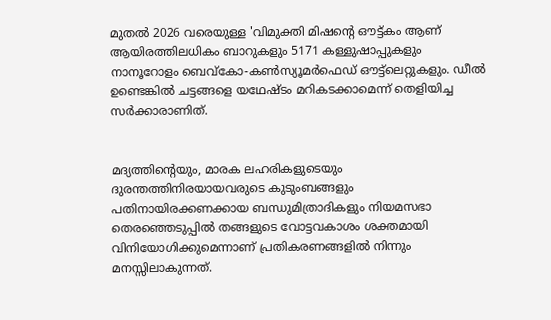മുതല്‍ 2026 വരെയുള്ള 'വിമുക്തി മിഷന്റെ ഔട്ട്കം ആണ് ആയിരത്തിലധികം ബാറുകളും 5171 കള്ളുഷാപ്പുകളും നാനൂറോളം ബെവ്‌കോ-കണ്‍സ്യൂമര്‍ഫെഡ് ഔട്ട്‌ലെറ്റുകളും. ഡീല്‍ ഉണ്ടെങ്കില്‍ ചട്ടങ്ങളെ യഥേഷ്ടം മറികടക്കാമെന്ന് തെളിയിച്ച സര്‍ക്കാരാണിത്.


മദ്യത്തിന്റെയും, മാരക ലഹരികളുടെയും ദുരന്തത്തിനിരയായവരുടെ കുടുംബങ്ങളും പതിനായിരക്കണക്കായ ബന്ധുമിത്രാദികളും നിയമസഭാ തെരഞ്ഞെടുപ്പില്‍ തങ്ങളുടെ വോട്ടവകാശം ശക്തമായി വിനിയോഗിക്കുമെന്നാണ് പ്രതികരണങ്ങളില്‍ നിന്നും മനസ്സിലാകുന്നത്.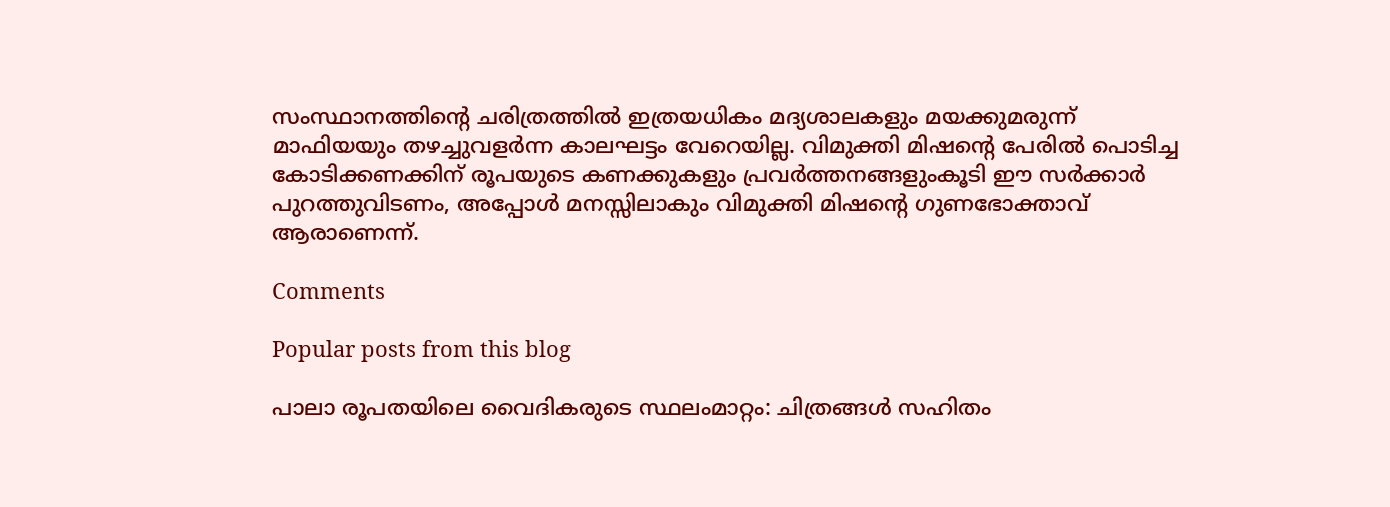സംസ്ഥാനത്തിന്റെ ചരിത്രത്തില്‍ ഇത്രയധികം മദ്യശാലകളും മയക്കുമരുന്ന് മാഫിയയും തഴച്ചുവളര്‍ന്ന കാലഘട്ടം വേറെയില്ല. വിമുക്തി മിഷന്റെ പേരില്‍ പൊടിച്ച കോടിക്കണക്കിന് രൂപയുടെ കണക്കുകളും പ്രവര്‍ത്തനങ്ങളുംകൂടി ഈ സര്‍ക്കാര്‍ പുറത്തുവിടണം, അപ്പോള്‍ മനസ്സിലാകും വിമുക്തി മിഷന്റെ ഗുണഭോക്താവ് ആരാണെന്ന്.

Comments

Popular posts from this blog

പാലാ രൂപതയിലെ വൈദികരുടെ സ്ഥലംമാറ്റം: ചിത്രങ്ങൾ സഹിതം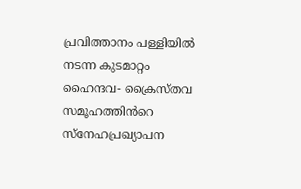പ്രവിത്താനം പള്ളിയിൽ നടന്ന കുടമാറ്റം ഹൈന്ദവ- ക്രൈസ്തവ സമൂഹത്തിൻറെ സ്നേഹപ്രഖ്യാപന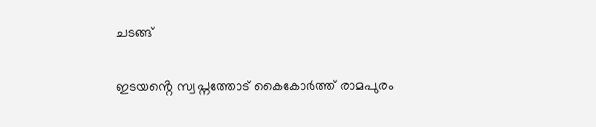ചടങ്ങ്

ഇടയൻ്റെ സ്വപ്നത്തോട് കൈകോർത്ത് രാമപുരം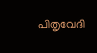പിതൃവേദി